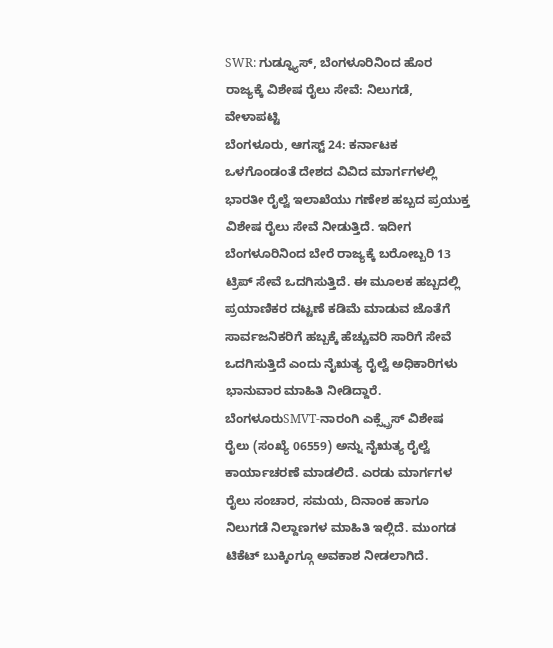SWR: ಗುಡ್ನ್ಯೂಸ್, ಬೆಂಗಳೂರಿನಿಂದ ಹೊರ ರಾಜ್ಯಕ್ಕೆ ವಿಶೇಷ ರೈಲು ಸೇವೆ: ನಿಲುಗಡೆ, ವೇಳಾಪಟ್ಟಿ
ಬೆಂಗಳೂರು, ಆಗಸ್ಟ್ 24: ಕರ್ನಾಟಕ ಒಳಗೊಂಡಂತೆ ದೇಶದ ವಿವಿದ ಮಾರ್ಗಗಳಲ್ಲಿ ಭಾರತೀ ರೈಲ್ವೆ ಇಲಾಖೆಯು ಗಣೇಶ ಹಬ್ಬದ ಪ್ರಯುಕ್ತ ವಿಶೇಷ ರೈಲು ಸೇವೆ ನೀಡುತ್ತಿದೆ. ಇದೀಗ ಬೆಂಗಳೂರಿನಿಂದ ಬೇರೆ ರಾಜ್ಯಕ್ಕೆ ಬರೋಬ್ಬರಿ 13 ಟ್ರಿಪ್ ಸೇವೆ ಒದಗಿಸುತ್ತಿದೆ. ಈ ಮೂಲಕ ಹಬ್ಬದಲ್ಲಿ ಪ್ರಯಾಣಿಕರ ದಟ್ಟಣೆ ಕಡಿಮೆ ಮಾಡುವ ಜೊತೆಗೆ ಸಾರ್ವಜನಿಕರಿಗೆ ಹಬ್ಬಕ್ಕೆ ಹೆಚ್ಚುವರಿ ಸಾರಿಗೆ ಸೇವೆ ಒದಗಿಸುತ್ತಿದೆ ಎಂದು ನೈಋತ್ಯ ರೈಲ್ವೆ ಅಧಿಕಾರಿಗಳು ಭಾನುವಾರ ಮಾಹಿತಿ ನೀಡಿದ್ದಾರೆ.
ಬೆಂಗಳೂರುSMVT-ನಾರಂಗಿ ಎಕ್ಸ್ಪ್ರೆಸ್ ವಿಶೇಷ ರೈಲು (ಸಂಖ್ಯೆ 06559) ಅನ್ನು ನೈಋತ್ಯ ರೈಲ್ವೆ ಕಾರ್ಯಾಚರಣೆ ಮಾಡಲಿದೆ. ಎರಡು ಮಾರ್ಗಗಳ ರೈಲು ಸಂಚಾರ, ಸಮಯ, ದಿನಾಂಕ ಹಾಗೂ ನಿಲುಗಡೆ ನಿಲ್ದಾಣಗಳ ಮಾಹಿತಿ ಇಲ್ಲಿದೆ. ಮುಂಗಡ ಟಿಕೆಟ್ ಬುಕ್ಕಿಂಗ್ಗೂ ಅವಕಾಶ ನೀಡಲಾಗಿದೆ.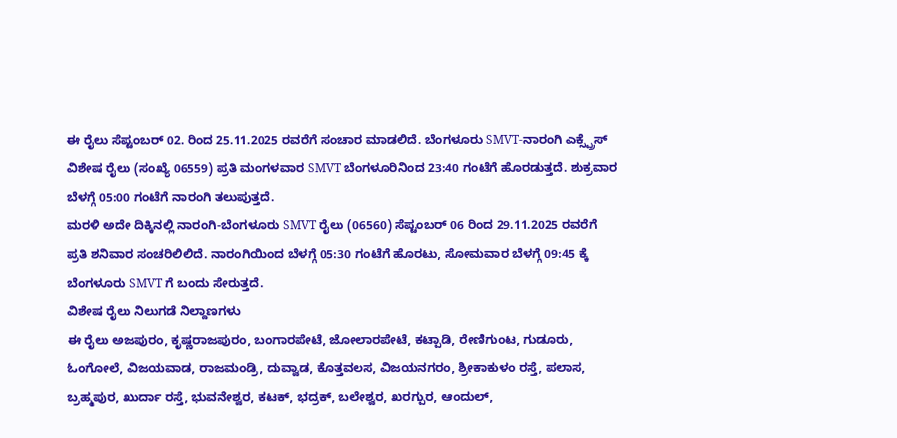ಈ ರೈಲು ಸೆಪ್ಟಂಬರ್ 02. ರಿಂದ 25.11.2025 ರವರೆಗೆ ಸಂಚಾರ ಮಾಡಲಿದೆ. ಬೆಂಗಳೂರು SMVT-ನಾರಂಗಿ ಎಕ್ಸ್ಪ್ರೆಸ್ ವಿಶೇಷ ರೈಲು (ಸಂಖ್ಯೆ 06559) ಪ್ರತಿ ಮಂಗಳವಾರ SMVT ಬೆಂಗಳೂರಿನಿಂದ 23:40 ಗಂಟೆಗೆ ಹೊರಡುತ್ತದೆ. ಶುಕ್ರವಾರ ಬೆಳಗ್ಗೆ 05:00 ಗಂಟೆಗೆ ನಾರಂಗಿ ತಲುಪುತ್ತದೆ.
ಮರಳಿ ಅದೇ ದಿಕ್ಕಿನಲ್ಲಿ ನಾರಂಗಿ-ಬೆಂಗಳೂರು SMVT ರೈಲು (06560) ಸೆಪ್ಟಂಬರ್ 06 ರಿಂದ 29.11.2025 ರವರೆಗೆ ಪ್ರತಿ ಶನಿವಾರ ಸಂಚರಿಲಿಲಿದೆ. ನಾರಂಗಿಯಿಂದ ಬೆಳಗ್ಗೆ 05:30 ಗಂಟೆಗೆ ಹೊರಟು, ಸೋಮವಾರ ಬೆಳಗ್ಗೆ 09:45 ಕ್ಕೆ ಬೆಂಗಳೂರು SMVT ಗೆ ಬಂದು ಸೇರುತ್ತದೆ.
ವಿಶೇಷ ರೈಲು ನಿಲುಗಡೆ ನಿಲ್ದಾಣಗಳು
ಈ ರೈಲು ಅಜಪುರಂ, ಕೃಷ್ಣರಾಜಪುರಂ, ಬಂಗಾರಪೇಟೆ, ಜೋಲಾರಪೇಟೆ, ಕಟ್ಪಾಡಿ, ರೇಣಿಗುಂಟ, ಗುಡೂರು, ಓಂಗೋಲೆ, ವಿಜಯವಾಡ, ರಾಜಮಂಡ್ರಿ, ದುವ್ವಾಡ, ಕೊತ್ತವಲಸ, ವಿಜಯನಗರಂ, ಶ್ರೀಕಾಕುಳಂ ರಸ್ತೆ, ಪಲಾಸ, ಬ್ರಹ್ಮಪುರ, ಖುರ್ದಾ ರಸ್ತೆ, ಭುವನೇಶ್ವರ, ಕಟಕ್, ಭದ್ರಕ್, ಬಲೇಶ್ವರ, ಖರಗ್ಪುರ, ಆಂದುಲ್,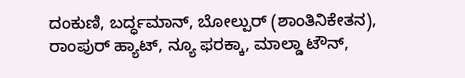ದಂಕುಣಿ, ಬರ್ದ್ಧಮಾನ್, ಬೋಲ್ಪುರ್ (ಶಾಂತಿನಿಕೇತನ), ರಾಂಪುರ್ ಹ್ಯಾಟ್, ನ್ಯೂ ಫರಕ್ಕಾ, ಮಾಲ್ಡಾ ಟೌನ್,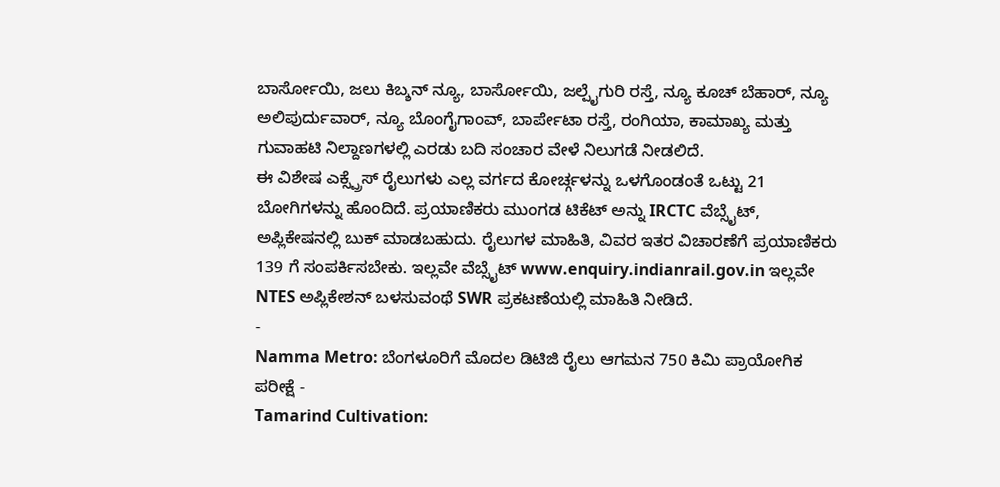ಬಾರ್ಸೋಯಿ, ಜಲು ಕಿಬ್ಶನ್ ನ್ಯೂ, ಬಾರ್ಸೋಯಿ, ಜಲ್ಪೈಗುರಿ ರಸ್ತೆ, ನ್ಯೂ ಕೂಚ್ ಬೆಹಾರ್, ನ್ಯೂ ಅಲಿಪುರ್ದುವಾರ್, ನ್ಯೂ ಬೊಂಗೈಗಾಂವ್, ಬಾರ್ಪೇಟಾ ರಸ್ತೆ, ರಂಗಿಯಾ, ಕಾಮಾಖ್ಯ ಮತ್ತು ಗುವಾಹಟಿ ನಿಲ್ದಾಣಗಳಲ್ಲಿ ಎರಡು ಬದಿ ಸಂಚಾರ ವೇಳೆ ನಿಲುಗಡೆ ನೀಡಲಿದೆ.
ಈ ವಿಶೇಷ ಎಕ್ಸ್ಪ್ರೆಸ್ ರೈಲುಗಳು ಎಲ್ಲ ವರ್ಗದ ಕೋರ್ಚ್ಗಳನ್ನು ಒಳಗೊಂಡಂತೆ ಒಟ್ಟು 21 ಬೋಗಿಗಳನ್ನು ಹೊಂದಿದೆ. ಪ್ರಯಾಣಿಕರು ಮುಂಗಡ ಟಿಕೆಟ್ ಅನ್ನು IRCTC ವೆಬ್ಸೈಟ್, ಅಪ್ಲಿಕೇಷನಲ್ಲಿ ಬುಕ್ ಮಾಡಬಹುದು. ರೈಲುಗಳ ಮಾಹಿತಿ, ವಿವರ ಇತರ ವಿಚಾರಣೆಗೆ ಪ್ರಯಾಣಿಕರು 139 ಗೆ ಸಂಪರ್ಕಿಸಬೇಕು. ಇಲ್ಲವೇ ವೆಬ್ಸೈಟ್ www.enquiry.indianrail.gov.in ಇಲ್ಲವೇ NTES ಅಪ್ಲಿಕೇಶನ್ ಬಳಸುವಂಥೆ SWR ಪ್ರಕಟಣೆಯಲ್ಲಿ ಮಾಹಿತಿ ನೀಡಿದೆ.
-
Namma Metro: ಬೆಂಗಳೂರಿಗೆ ಮೊದಲ ಡಿಟಿಜಿ ರೈಲು ಆಗಮನ 750 ಕಿಮಿ ಪ್ರಾಯೋಗಿಕ ಪರೀಕ್ಷೆ -
Tamarind Cultivation: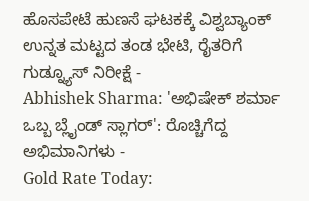ಹೊಸಪೇಟೆ ಹುಣಸೆ ಘಟಕಕ್ಕೆ ವಿಶ್ವಬ್ಯಾಂಕ್ ಉನ್ನತ ಮಟ್ಟದ ತಂಡ ಭೇಟಿ, ರೈತರಿಗೆ ಗುಡ್ನ್ಯೂಸ್ ನಿರೀಕ್ಷೆ -
Abhishek Sharma: 'ಅಭಿಷೇಕ್ ಶರ್ಮಾ ಒಬ್ಬ ಬ್ಲೈಂಡ್ ಸ್ಲಾಗರ್': ರೊಚ್ಚಿಗೆದ್ದ ಅಭಿಮಾನಿಗಳು -
Gold Rate Today: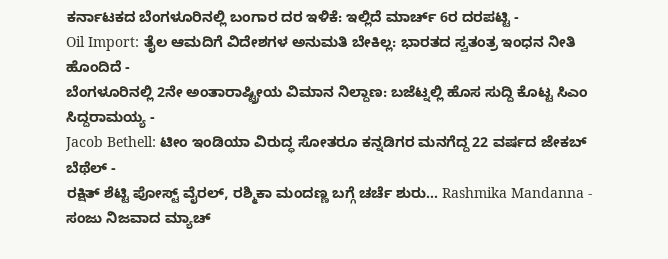ಕರ್ನಾಟಕದ ಬೆಂಗಳೂರಿನಲ್ಲಿ ಬಂಗಾರ ದರ ಇಳಿಕೆ: ಇಲ್ಲಿದೆ ಮಾರ್ಚ್ 6ರ ದರಪಟ್ಟಿ -
Oil Import: ತೈಲ ಆಮದಿಗೆ ವಿದೇಶಗಳ ಅನುಮತಿ ಬೇಕಿಲ್ಲ: ಭಾರತದ ಸ್ವತಂತ್ರ ಇಂಧನ ನೀತಿ ಹೊಂದಿದೆ -
ಬೆಂಗಳೂರಿನಲ್ಲಿ 2ನೇ ಅಂತಾರಾಷ್ಟ್ರೀಯ ವಿಮಾನ ನಿಲ್ದಾಣ: ಬಜೆಟ್ನಲ್ಲಿ ಹೊಸ ಸುದ್ದಿ ಕೊಟ್ಟ ಸಿಎಂ ಸಿದ್ದರಾಮಯ್ಯ -
Jacob Bethell: ಟೀಂ ಇಂಡಿಯಾ ವಿರುದ್ಧ ಸೋತರೂ ಕನ್ನಡಿಗರ ಮನಗೆದ್ದ 22 ವರ್ಷದ ಜೇಕಬ್ ಬೆಥೆಲ್ -
ರಕ್ಷಿತ್ ಶೆಟ್ಟಿ ಪೋಸ್ಟ್ ವೈರಲ್, ರಶ್ಮಿಕಾ ಮಂದಣ್ಣ ಬಗ್ಗೆ ಚರ್ಚೆ ಶುರು... Rashmika Mandanna -
ಸಂಜು ನಿಜವಾದ ಮ್ಯಾಚ್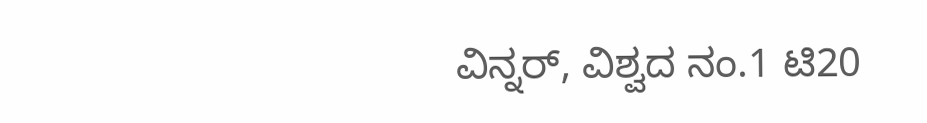ವಿನ್ನರ್, ವಿಶ್ವದ ನಂ.1 ಟಿ20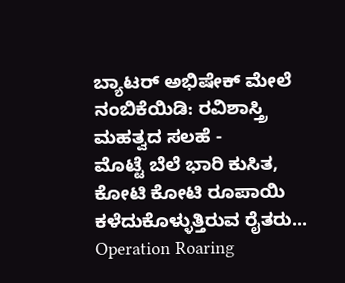ಬ್ಯಾಟರ್ ಅಭಿಷೇಕ್ ಮೇಲೆ ನಂಬಿಕೆಯಿಡಿ: ರವಿಶಾಸ್ತ್ರಿ ಮಹತ್ವದ ಸಲಹೆ -
ಮೊಟ್ಟೆ ಬೆಲೆ ಭಾರಿ ಕುಸಿತ, ಕೋಟಿ ಕೋಟಿ ರೂಪಾಯಿ ಕಳೆದುಕೊಳ್ಳುತ್ತಿರುವ ರೈತರು... Operation Roaring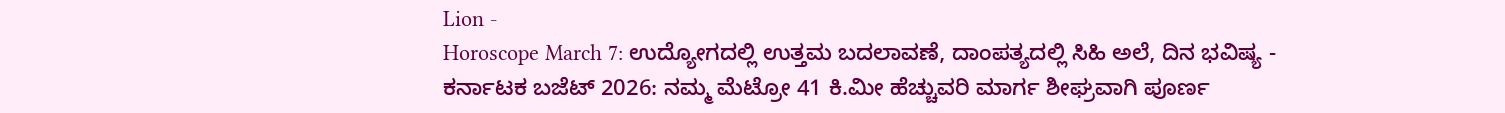Lion -
Horoscope March 7: ಉದ್ಯೋಗದಲ್ಲಿ ಉತ್ತಮ ಬದಲಾವಣೆ, ದಾಂಪತ್ಯದಲ್ಲಿ ಸಿಹಿ ಅಲೆ, ದಿನ ಭವಿಷ್ಯ -
ಕರ್ನಾಟಕ ಬಜೆಟ್ 2026: ನಮ್ಮ ಮೆಟ್ರೋ 41 ಕಿ.ಮೀ ಹೆಚ್ಚುವರಿ ಮಾರ್ಗ ಶೀಘ್ರವಾಗಿ ಪೂರ್ಣ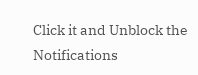Click it and Unblock the Notifications